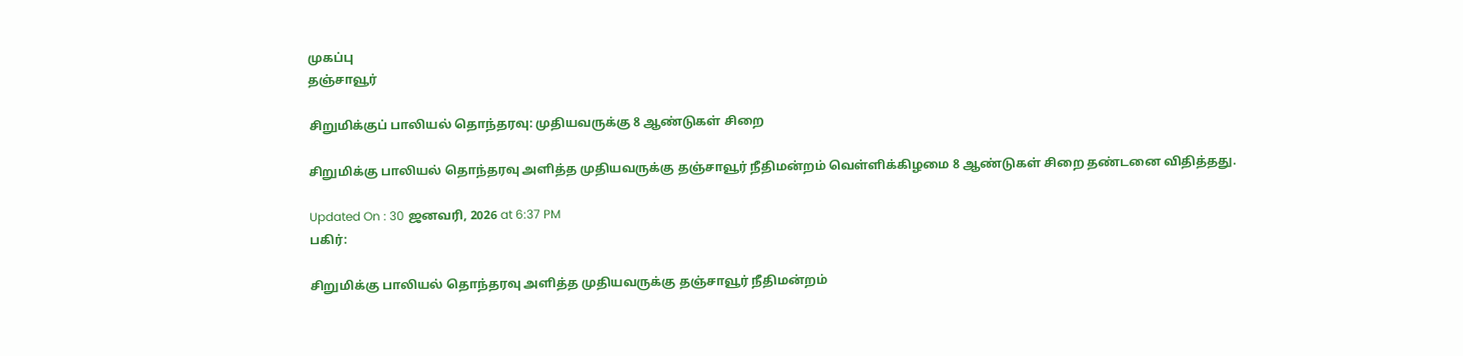முகப்பு
தஞ்சாவூர்

சிறுமிக்குப் பாலியல் தொந்தரவு: முதியவருக்கு 8 ஆண்டுகள் சிறை

சிறுமிக்கு பாலியல் தொந்தரவு அளித்த முதியவருக்கு தஞ்சாவூர் நீதிமன்றம் வெள்ளிக்கிழமை 8 ஆண்டுகள் சிறை தண்டனை விதித்தது.

Updated On : 30 ஜனவரி, 2026 at 6:37 PM
பகிர்:

சிறுமிக்கு பாலியல் தொந்தரவு அளித்த முதியவருக்கு தஞ்சாவூர் நீதிமன்றம்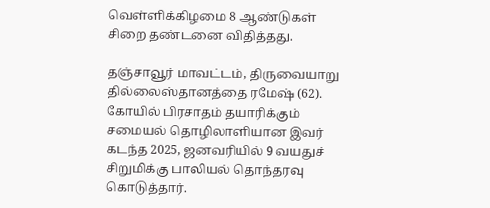வெள்ளிக்கிழமை 8 ஆண்டுகள் சிறை தண்டனை விதித்தது.

தஞ்சாவூர் மாவட்டம், திருவையாறு தில்லைஸ்தானத்தை ரமேஷ் (62). கோயில் பிரசாதம் தயாரிக்கும் சமையல் தொழிலாளியான இவர் கடந்த 2025, ஜனவரியில் 9 வயதுச் சிறுமிக்கு பாலியல் தொந்தரவு கொடுத்தார்.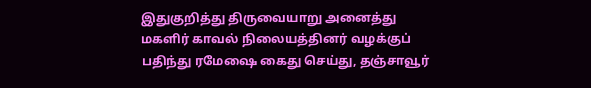இதுகுறித்து திருவையாறு அனைத்து மகளிர் காவல் நிலையத்தினர் வழக்குப் பதிந்து ரமேஷை கைது செய்து, தஞ்சாவூர்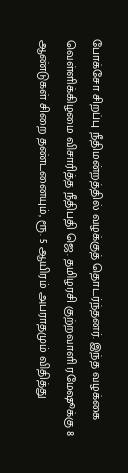போக்சோ சிறப்பு நீதிமன்றத்தில் வழக்குத் தொடர்ந்தனர். இந்த வழக்கை வெள்ளிக்கிழமை விசாரித்த நீதிபதி ஜெ. தமிழரசி குற்றவாளி ரமேஷூக்கு 8 ஆண்டுகள் சிறை தண்டனையும், ரூ. 5 ஆயிரம் அபராதமும் விதித்து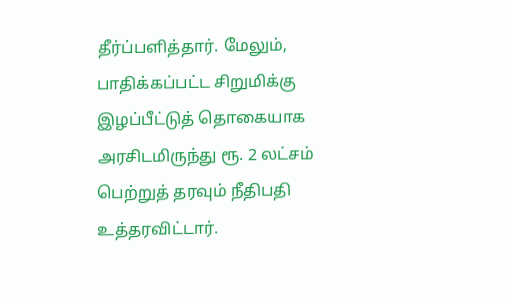தீர்ப்பளித்தார். மேலும், பாதிக்கப்பட்ட சிறுமிக்கு இழப்பீட்டுத் தொகையாக அரசிடமிருந்து ரூ. 2 லட்சம் பெற்றுத் தரவும் நீதிபதி உத்தரவிட்டார்.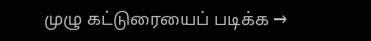முழு கட்டுரையைப் படிக்க →